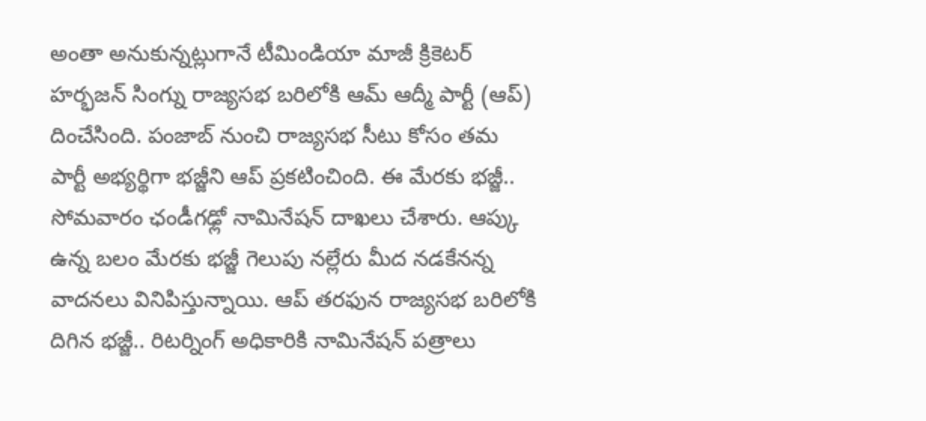అంతా అనుకున్నట్లుగానే టీమిండియా మాజీ క్రికెటర్ హర్భజన్ సింగ్ను రాజ్యసభ బరిలోకి ఆమ్ ఆద్మీ పార్టీ (ఆప్) దించేసింది. పంజాబ్ నుంచి రాజ్యసభ సీటు కోసం తమ పార్టీ అభ్యర్థిగా భజ్జీని ఆప్ ప్రకటించింది. ఈ మేరకు భజ్జీ.. సోమవారం ఛండీగఢ్లో నామినేషన్ దాఖలు చేశారు. ఆప్కు ఉన్న బలం మేరకు భజ్జీ గెలుపు నల్లేరు మీద నడకేనన్న వాదనలు వినిపిస్తున్నాయి. ఆప్ తరఫున రాజ్యసభ బరిలోకి దిగిన భజ్జీ.. రిటర్నింగ్ అధికారికి నామినేషన్ పత్రాలు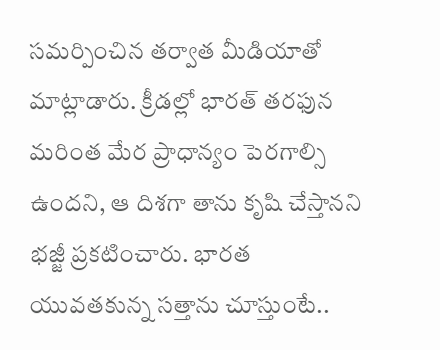సమర్పించిన తర్వాత మీడియాతో మాట్లాడారు. క్రీడల్లో భారత్ తరఫున మరింత మేర ప్రాధాన్యం పెరగాల్సి ఉందని, ఆ దిశగా తాను కృషి చేస్తానని భజ్జీ ప్రకటించారు. భారత యువతకున్న సత్తాను చూస్తుంటే..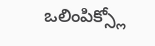ఒలింపిక్స్లో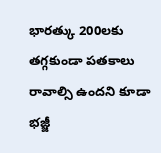భారత్కు 200లకు తగ్గకుండా పతకాలు రావాల్సి ఉందని కూడా భజ్జీ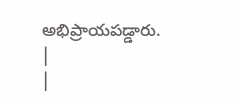అభిప్రాయపడ్డారు.
|
|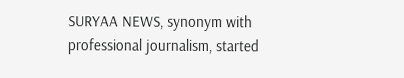SURYAA NEWS, synonym with professional journalism, started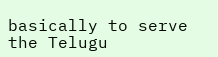basically to serve the Telugu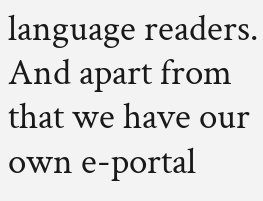language readers. And apart from that we have our own e-portal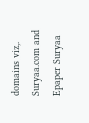domains viz,. Suryaa.com and Epaper Suryaa